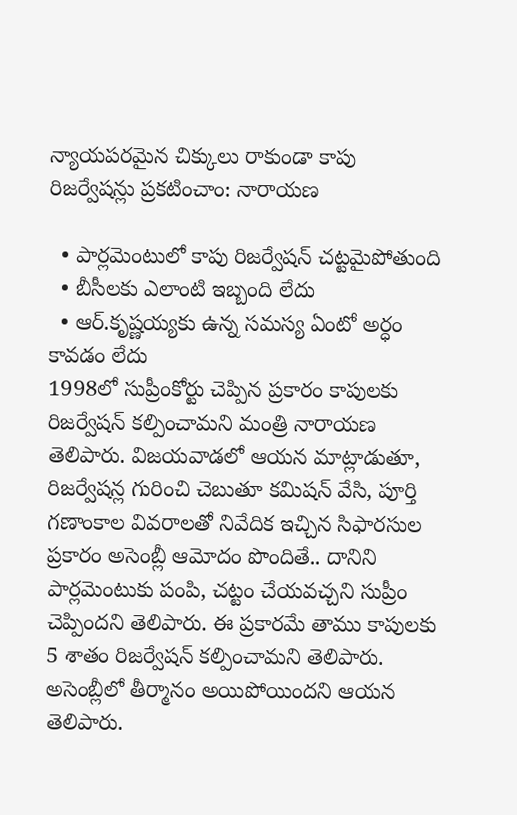న్యాయపరమైన చిక్కులు రాకుండా కాపు రిజర్వేషన్లు ప్రకటించాం: నారాయణ

  • పార్లమెంటులో కాపు రిజర్వేషన్ చట్టమైపోతుంది
  • బీసీలకు ఎలాంటి ఇబ్బంది లేదు
  • ఆర్.కృష్ణయ్యకు ఉన్న సమస్య ఏంటో అర్ధం కావడం లేదు
1998లో సుప్రీంకోర్టు చెప్పిన ప్రకారం కాపులకు రిజర్వేషన్ కల్పించామని మంత్రి నారాయణ తెలిపారు. విజయవాడలో ఆయన మాట్లాడుతూ, రిజర్వేషన్ల గురించి చెబుతూ కమిషన్ వేసి, పూర్తి గణాంకాల వివరాలతో నివేదిక ఇచ్చిన సిఫారసుల ప్రకారం అసెంబ్లీ ఆమోదం పొందితే.. దానిని పార్లమెంటుకు పంపి, చట్టం చేయవచ్చని సుప్రీం చెప్పిందని తెలిపారు. ఈ ప్రకారమే తాము కాపులకు 5 శాతం రిజర్వేషన్ కల్పించామని తెలిపారు. అసెంబ్లీలో తీర్మానం అయిపోయిందని ఆయన తెలిపారు.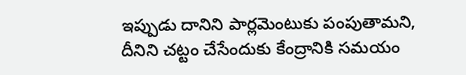ఇప్పుడు దానిని పార్లమెంటుకు పంపుతామని, దీనిని చట్టం చేసేందుకు కేంద్రానికి సమయం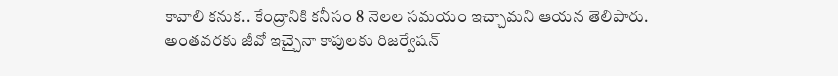కావాలి కనుక.. కేంద్రానికి కనీసం 8 నెలల సమయం ఇచ్చామని ఆయన తెలిపారు. అంతవరకు జీవో ఇచ్చైనా కాపులకు రిజర్వేషన్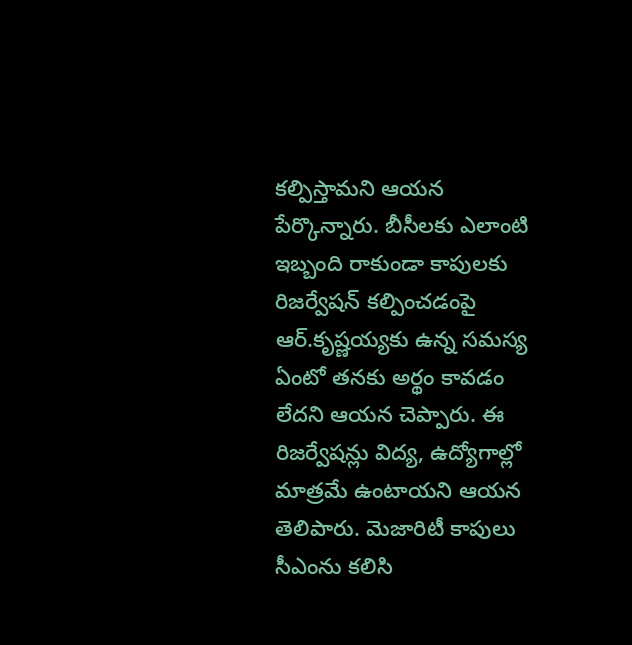కల్పిస్తామని ఆయన పేర్కొన్నారు. బీసీలకు ఎలాంటి ఇబ్బంది రాకుండా కాపులకు రిజర్వేషన్ కల్పించడంపై ఆర్.కృష్ణయ్యకు ఉన్న సమస్య ఏంటో తనకు అర్థం కావడం లేదని ఆయన చెప్పారు. ఈ రిజర్వేషన్లు విద్య, ఉద్యోగాల్లో మాత్రమే ఉంటాయని ఆయన తెలిపారు. మెజారిటీ కాపులు సీఎంను కలిసి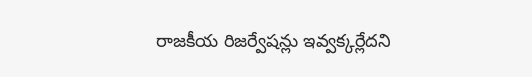రాజకీయ రిజర్వేషన్లు ఇవ్వక్కర్లేదని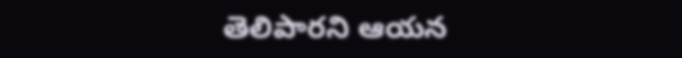తెలిపారని ఆయన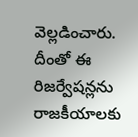వెల్లడించారు. దీంతో ఈ రిజర్వేషన్లను రాజకీయాలకు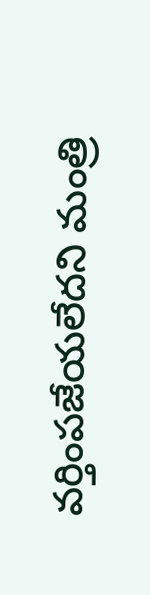వర్తింపజేయలేదని మంత్రి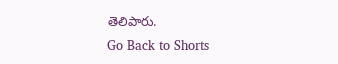తెలిపారు.
Go Back to Shorts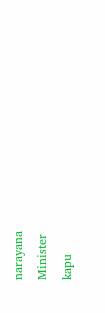narayana
Minister
kapu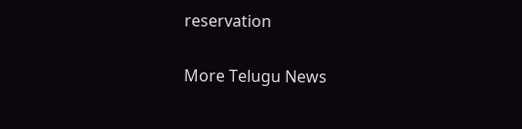reservation

More Telugu News